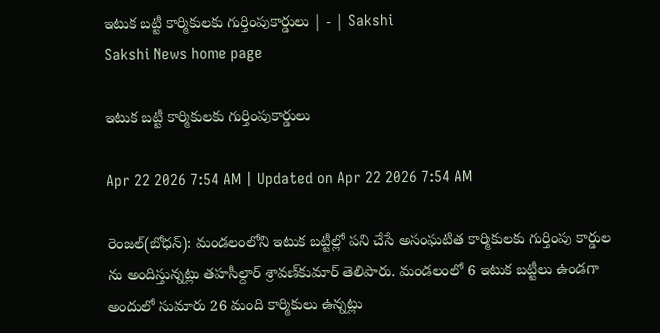ఇటుక బట్టీ కార్మికులకు గుర్తింపుకార్డులు | - | Sakshi
Sakshi News home page

ఇటుక బట్టీ కార్మికులకు గుర్తింపుకార్డులు

Apr 22 2026 7:54 AM | Updated on Apr 22 2026 7:54 AM

రెంజల్‌(బోధన్‌): మండలంలోని ఇటుక బట్టీల్లో పని చేసే అసంఘటిత కార్మికులకు గుర్తింపు కార్డుల ను అందిస్తున్నట్లు తహసీల్దార్‌ శ్రావణ్‌కుమార్‌ తెలిపారు. మండలంలో 6 ఇటుక బట్టీలు ఉండగా అందులో సుమారు 26 మంది కార్మికులు ఉన్నట్లు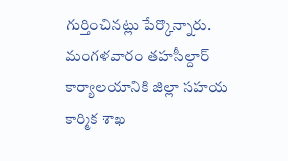గుర్తించినట్లు పేర్కొన్నారు. మంగళవారం తహసీల్దార్‌ కార్యాలయానికి జిల్లా సహయ కార్మిక శాఖ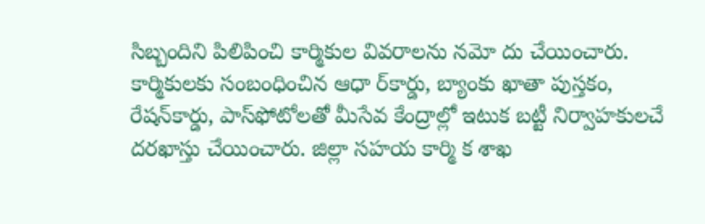సిబ్బందిని పిలిపించి కార్మికుల వివరాలను నమో దు చేయించారు. కార్మికులకు సంబంధించిన ఆధా ర్‌కార్డు, బ్యాంకు ఖాతా పుస్తకం, రేషన్‌కార్డు, పాస్‌ఫోటోలతో మీసేవ కేంద్రాల్లో ఇటుక బట్టీ నిర్వాహకులచే దరఖాస్తు చేయించారు. జిల్లా సహయ కార్మి క శాఖ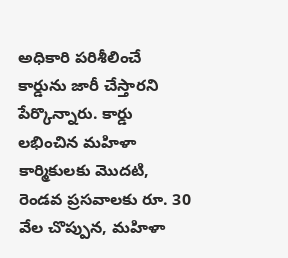అధికారి పరిశీలించే కార్డును జారీ చేస్తారని పేర్కొన్నారు. కార్డు లభించిన మహిళా కార్మికులకు మొదటి, రెండవ ప్రసవాలకు రూ. 30 వేల చొప్పున, మహిళా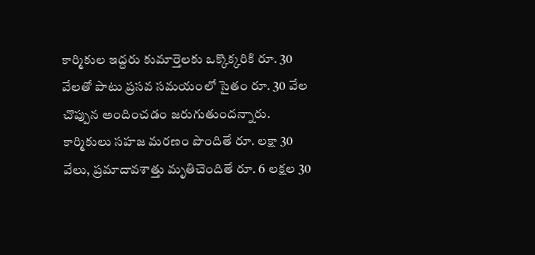కార్మికుల ఇద్దరు కుమార్తెలకు ఒక్కొక్కరికి రూ. 30 వేలతో పాటు ప్రసవ సమయంలో సైతం రూ. 30 వేల చొప్పున అందించడం జరుగుతుందన్నారు. కార్మికులు సహజ మరణం పొందితే రూ. లక్షా 30 వేలు, ప్రమాదావశాత్తు మృతిచెందితే రూ. 6 లక్షల 30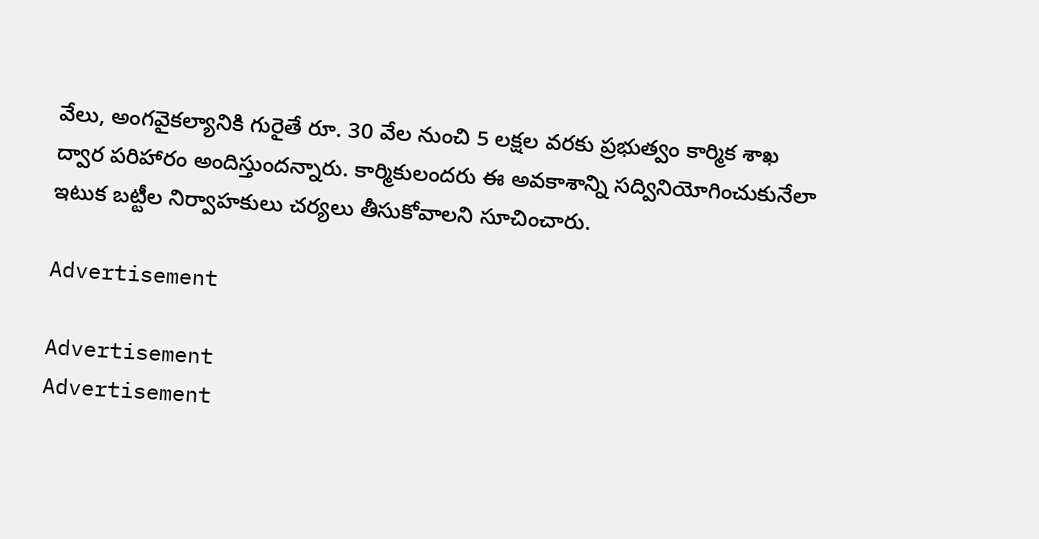వేలు, అంగవైకల్యానికి గురైతే రూ. 30 వేల నుంచి 5 లక్షల వరకు ప్రభుత్వం కార్మిక శాఖ ద్వార పరిహారం అందిస్తుందన్నారు. కార్మికులందరు ఈ అవకాశాన్ని సద్వినియోగించుకునేలా ఇటుక బట్టీల నిర్వాహకులు చర్యలు తీసుకోవాలని సూచించారు.

Advertisement

Advertisement
Advertisement